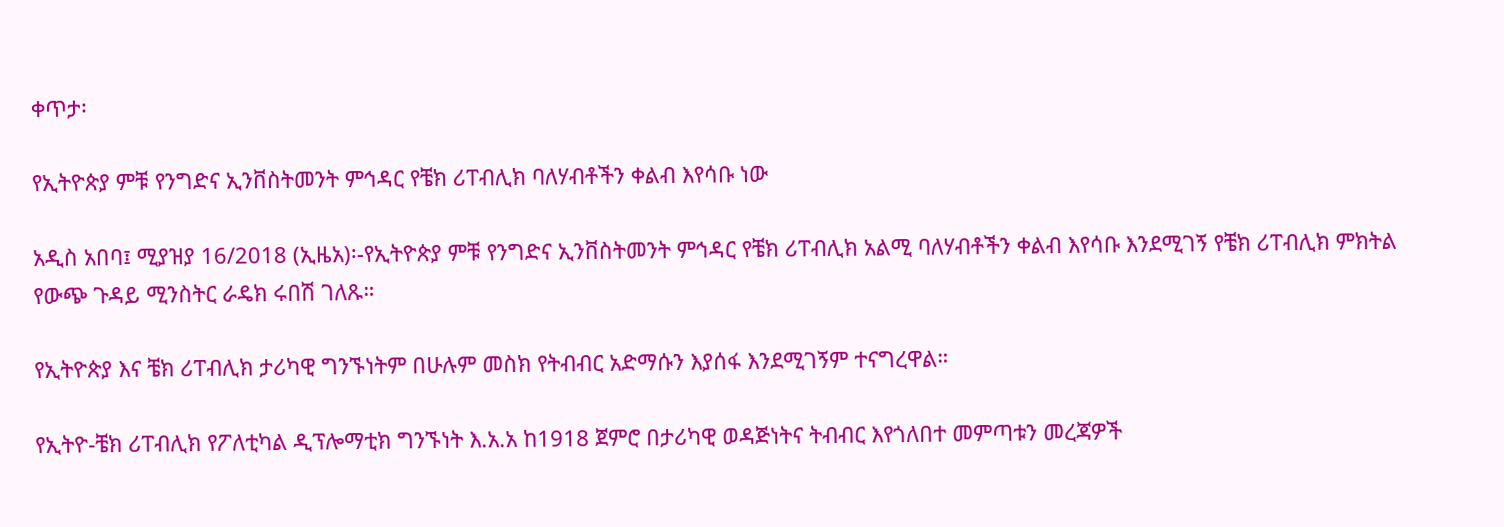ቀጥታ፡

የኢትዮጵያ ምቹ የንግድና ኢንቨስትመንት ምኅዳር የቼክ ሪፐብሊክ ባለሃብቶችን ቀልብ እየሳቡ ነው

አዲስ አበባ፤ ሚያዝያ 16/2018 (ኢዜአ)፡-የኢትዮጵያ ምቹ የንግድና ኢንቨስትመንት ምኅዳር የቼክ ሪፐብሊክ አልሚ ባለሃብቶችን ቀልብ እየሳቡ እንደሚገኝ የቼክ ሪፐብሊክ ምክትል የውጭ ጉዳይ ሚንስትር ራዴክ ሩበሽ ገለጹ።

የኢትዮጵያ እና ቼክ ሪፐብሊክ ታሪካዊ ግንኙነትም በሁሉም መስክ የትብብር አድማሱን እያሰፋ እንደሚገኝም ተናግረዋል።

የኢትዮ-ቼክ ሪፐብሊክ የፖለቲካል ዲፕሎማቲክ ግንኙነት እ.አ.አ ከ1918 ጀምሮ በታሪካዊ ወዳጅነትና ትብብር እየጎለበተ መምጣቱን መረጃዎች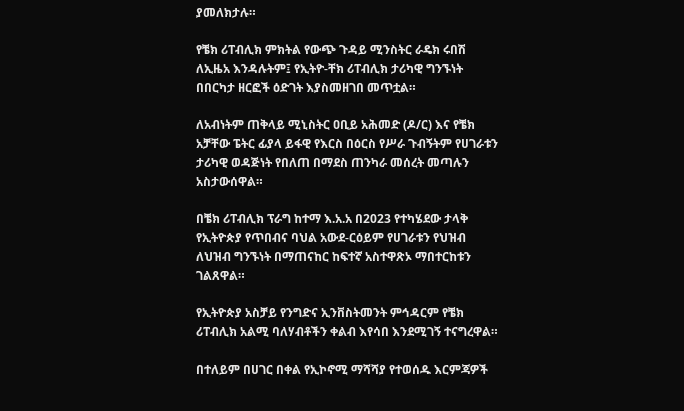ያመለክታሉ።

የቼክ ሪፐብሊክ ምክትል የውጭ ጉዳይ ሚንስትር ራዴክ ሩበሽ ለኢዜአ እንዳሉትም፤ የኢትዮ-ቸክ ሪፐብሊክ ታሪካዊ ግንኙነት በበርካታ ዘርፎች ዕድገት እያስመዘገበ መጥቷል።

ለአብነትም ጠቅላይ ሚኒስትር ዐቢይ አሕመድ (ዶ/ር) እና የቼክ አቻቸው ፔትር ፊያላ ይፋዊ የእርስ በዕርስ የሥራ ጉብኝትም የሀገራቱን ታሪካዊ ወዳጅነት የበለጠ በማደስ ጠንካራ መሰረት መጣሉን አስታውሰዋል።

በቼክ ሪፐብሊክ ፕራግ ከተማ እ.አ.አ በ2023 የተካሄደው ታላቅ የኢትዮጵያ የጥበብና ባህል አውደ-ርዕይም የሀገራቱን የህዝብ ለህዝብ ግንኙነት በማጠናከር ከፍተኛ አስተዋጽኦ ማበተርከቱን ገልጸዋል።

የኢትዮጵያ አስቻይ የንግድና ኢንቨስትመንት ምኅዳርም የቼክ ሪፐብሊክ አልሚ ባለሃብቶችን ቀልብ እየሳበ እንደሚገኝ ተናግረዋል።

በተለይም በሀገር በቀል የኢኮኖሚ ማሻሻያ የተወሰዱ እርምጃዎች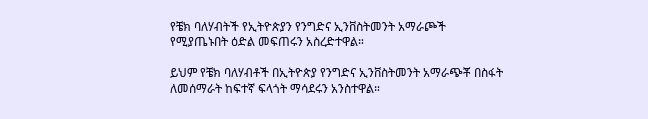የቼክ ባለሃብትች የኢትዮጵያን የንግድና ኢንቨስትመንት አማራጮች የሚያጤኑበት ዕድል መፍጠሩን አስረድተዋል።

ይህም የቼክ ባለሃብቶች በኢትዮጵያ የንግድና ኢንቨስትመንት አማራጭቾ በስፋት ለመሰማራት ከፍተኛ ፍላጎት ማሳደሩን አንስተዋል።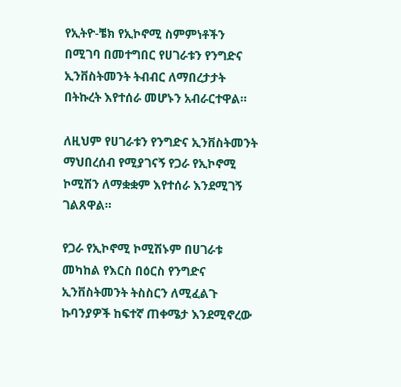የኢትዮ-ቼክ የኢኮኖሚ ስምምነቶችን በሚገባ በመተግበር የሀገራቱን የንግድና ኢንቨስትመንት ትብብር ለማበረታታት በትኩረት እየተሰራ መሆኑን አብራርተዋል።

ለዚህም የሀገራቱን የንግድና ኢንቨስትመንት ማህበረሰብ የሚያገናኝ የጋራ የኢኮኖሚ ኮሚሽን ለማቋቋም እየተሰራ እንደሚገኝ ገልጸዋል።

የጋራ የኢኮኖሚ ኮሚሽኑም በሀገራቱ መካከል የእርስ በዕርስ የንግድና ኢንቨስትመንት ትስስርን ለሚፈልጉ ኩባንያዎች ከፍተኛ ጠቀሜታ እንደሚኖረው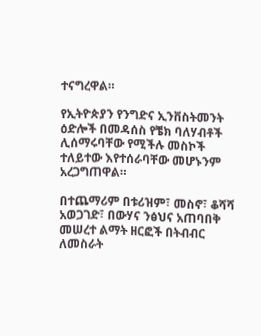ተናግረዋል።

የኢትዮጵያን የንግድና ኢንቨስትመንት ዕድሎች በመዳሰስ የቼክ ባለሃብቶች ሊሰማሩባቸው የሚችሉ መስኮች ተለይተው እየተሰራባቸው መሆኑንም አረጋግጠዋል።

በተጨማሪም በቱሪዝም፣ መስኖ፣ ቆሻሻ አወጋገድ፣ በውሃና ንፅህና አጠባበቅ መሠረተ ልማት ዘርፎች በትብብር ለመስራት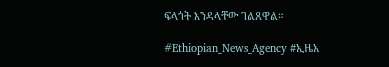ፍላጎት እንዳላቸው ገልጸዋል።

#Ethiopian_News_Agency #ኢዜአ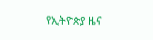የኢትዮጵያ ዜና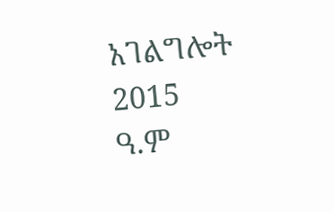አገልግሎት
2015
ዓ.ም